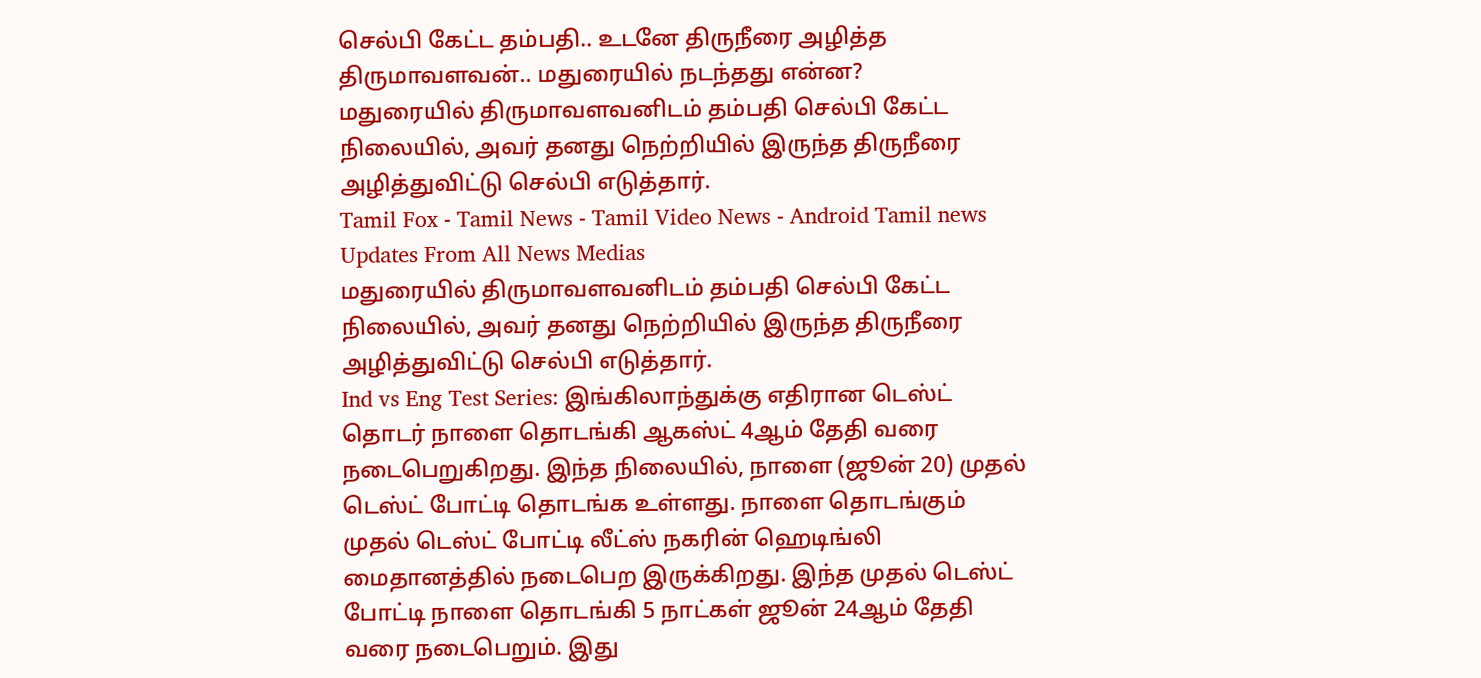செல்பி கேட்ட தம்பதி.. உடனே திருநீரை அழித்த திருமாவளவன்.. மதுரையில் நடந்தது என்ன?
மதுரையில் திருமாவளவனிடம் தம்பதி செல்பி கேட்ட நிலையில், அவர் தனது நெற்றியில் இருந்த திருநீரை அழித்துவிட்டு செல்பி எடுத்தார்.
Tamil Fox - Tamil News - Tamil Video News - Android Tamil news
Updates From All News Medias
மதுரையில் திருமாவளவனிடம் தம்பதி செல்பி கேட்ட நிலையில், அவர் தனது நெற்றியில் இருந்த திருநீரை அழித்துவிட்டு செல்பி எடுத்தார்.
Ind vs Eng Test Series: இங்கிலாந்துக்கு எதிரான டெஸ்ட் தொடர் நாளை தொடங்கி ஆகஸ்ட் 4ஆம் தேதி வரை நடைபெறுகிறது. இந்த நிலையில், நாளை (ஜூன் 20) முதல் டெஸ்ட் போட்டி தொடங்க உள்ளது. நாளை தொடங்கும் முதல் டெஸ்ட் போட்டி லீட்ஸ் நகரின் ஹெடிங்லி மைதானத்தில் நடைபெற இருக்கிறது. இந்த முதல் டெஸ்ட் போட்டி நாளை தொடங்கி 5 நாட்கள் ஜூன் 24ஆம் தேதி வரை நடைபெறும். இது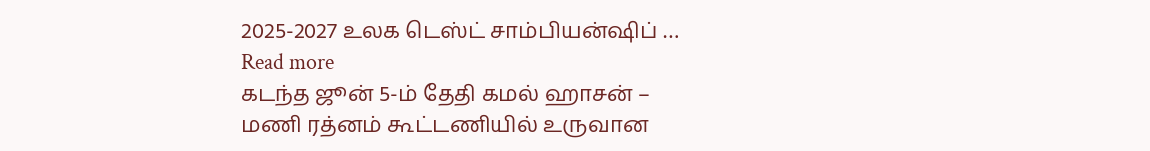2025-2027 உலக டெஸ்ட் சாம்பியன்ஷிப் … Read more
கடந்த ஜூன் 5-ம் தேதி கமல் ஹாசன் – மணி ரத்னம் கூட்டணியில் உருவான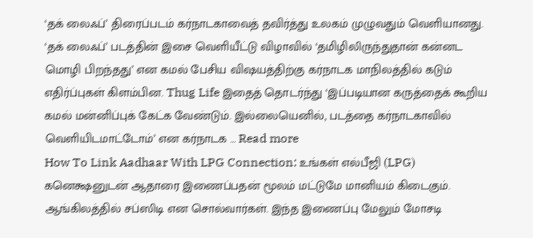‘தக் லைஃப்’ திரைப்படம் கர்நாடகாவைத் தவிர்த்து உலகம் முழுவதும் வெளியானது. ‘தக் லைஃப்’ படத்தின் இசை வெளியீட்டு விழாவில் ‘தமிழிலிருந்துதான் கன்னட மொழி பிறந்தது’ என கமல் பேசிய விஷயத்திற்கு கர்நாடக மாநிலத்தில் கடும் எதிர்ப்புகள் கிளம்பின. Thug Life இதைத் தொடர்ந்து ‘இப்படியான கருத்தைக் கூறிய கமல் மன்னிப்புக் கேட்க வேண்டும். இல்லையெனில், படத்தை கர்நாடகாவில் வெளியிடமாட்டோம்’ என கர்நாடக … Read more
How To Link Aadhaar With LPG Connection: உங்கள் எல்பீஜி (LPG) கனெக்ஷனுடன் ஆதாரை இணைப்பதன் மூலம் மட்டுமே மானியம் கிடைகும். ஆங்கிலத்தில் சப்ஸிடி என சொல்வார்கள். இந்த இணைப்பு மேலும் மோசடி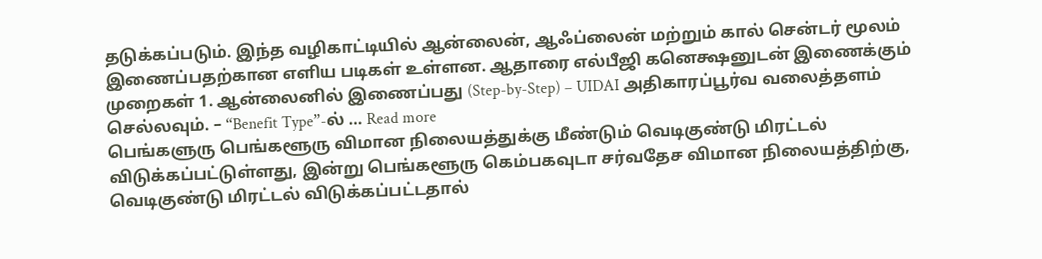தடுக்கப்படும். இந்த வழிகாட்டியில் ஆன்லைன், ஆஃப்லைன் மற்றும் கால் சென்டர் மூலம் இணைப்பதற்கான எளிய படிகள் உள்ளன. ஆதாரை எல்பீஜி கனெக்ஷனுடன் இணைக்கும் முறைகள் 1. ஆன்லைனில் இணைப்பது (Step-by-Step) – UIDAI அதிகாரப்பூர்வ வலைத்தளம் செல்லவும். – “Benefit Type”-ல் … Read more
பெங்களுரு பெங்களூரு விமான நிலையத்துக்கு மீண்டும் வெடிகுண்டு மிரட்டல் விடுக்கப்பட்டுள்ளது, இன்று பெங்களூரு கெம்பகவுடா சர்வதேச விமான நிலையத்திற்கு, வெடிகுண்டு மிரட்டல் விடுக்கப்பட்டதால்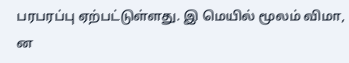பரபரப்பு ஏற்பட்டுள்ளது. இ மெயில் மூலம் விமா, ன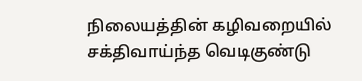நிலையத்தின் கழிவறையில் சக்திவாய்ந்த வெடிகுண்டு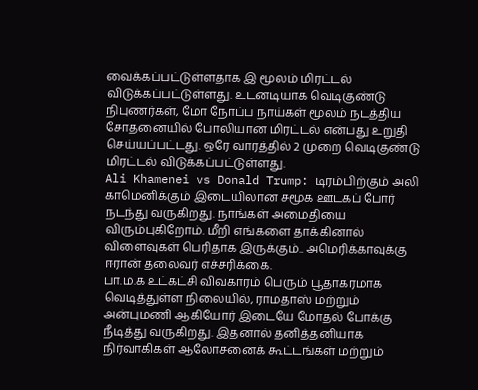வைக்கப்பட்டுள்ளதாக இ மூலம் மிரட்டல் விடுக்கப்பட்டுள்ளது. உடனடியாக வெடிகுண்டு நிபுணர்கள், மோ நோப்ப நாய்கள் மூலம் நடத்திய சோதனையில் போலியான மிரட்டல் என்பது உறுதி செய்யப்பட்டது. ஒரே வாரத்தில் 2 முறை வெடிகுண்டு மிரட்டல் விடுக்கப்பட்டுள்ளது.
Ali Khamenei vs Donald Trump: டிரம்பிற்கும் அலி காமெனிக்கும் இடையிலான சமூக ஊடகப் போர் நடந்து வருகிறது. நாங்கள் அமைதியை விரும்புகிறோம். மீறி எங்களை தாக்கினால் விளைவுகள் பெரிதாக இருக்கும்.. அமெரிக்காவுக்கு ஈரான் தலைவர் எச்சரிக்கை.
பா.ம.க உட்கட்சி விவகாரம் பெரும் பூதாகரமாக வெடித்துள்ள நிலையில், ராமதாஸ் மற்றும் அன்புமணி ஆகியோர் இடையே மோதல் போக்கு நீடித்து வருகிறது. இதனால் தனித்தனியாக நிர்வாகிகள் ஆலோசனைக் கூட்டங்கள் மற்றும்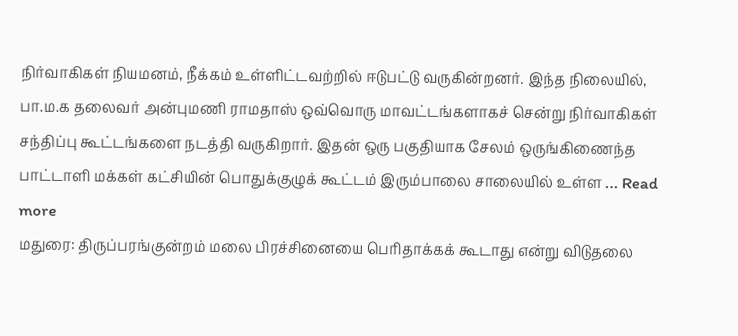நிர்வாகிகள் நியமனம், நீக்கம் உள்ளிட்டவற்றில் ஈடுபட்டு வருகின்றனர். இந்த நிலையில், பா.ம.க தலைவர் அன்புமணி ராமதாஸ் ஒவ்வொரு மாவட்டங்களாகச் சென்று நிர்வாகிகள் சந்திப்பு கூட்டங்களை நடத்தி வருகிறார். இதன் ஒரு பகுதியாக சேலம் ஒருங்கிணைந்த பாட்டாளி மக்கள் கட்சியின் பொதுக்குழுக் கூட்டம் இரும்பாலை சாலையில் உள்ள … Read more
மதுரை: திருப்பரங்குன்றம் மலை பிரச்சினையை பெரிதாக்கக் கூடாது என்று விடுதலை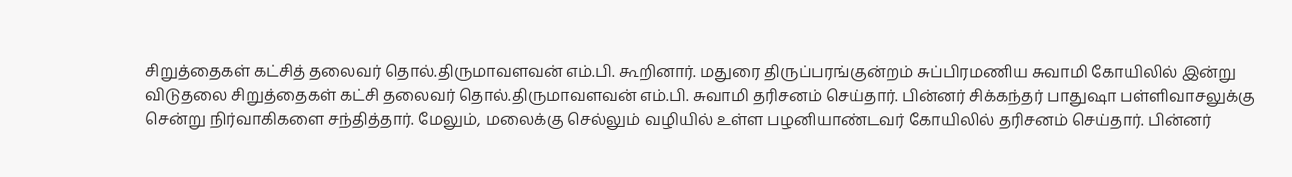சிறுத்தைகள் கட்சித் தலைவர் தொல்.திருமாவளவன் எம்.பி. கூறினார். மதுரை திருப்பரங்குன்றம் சுப்பிரமணிய சுவாமி கோயிலில் இன்று விடுதலை சிறுத்தைகள் கட்சி தலைவர் தொல்.திருமாவளவன் எம்.பி. சுவாமி தரிசனம் செய்தார். பின்னர் சிக்கந்தர் பாதுஷா பள்ளிவாசலுக்கு சென்று நிர்வாகிகளை சந்தித்தார். மேலும், மலைக்கு செல்லும் வழியில் உள்ள பழனியாண்டவர் கோயிலில் தரிசனம் செய்தார். பின்னர்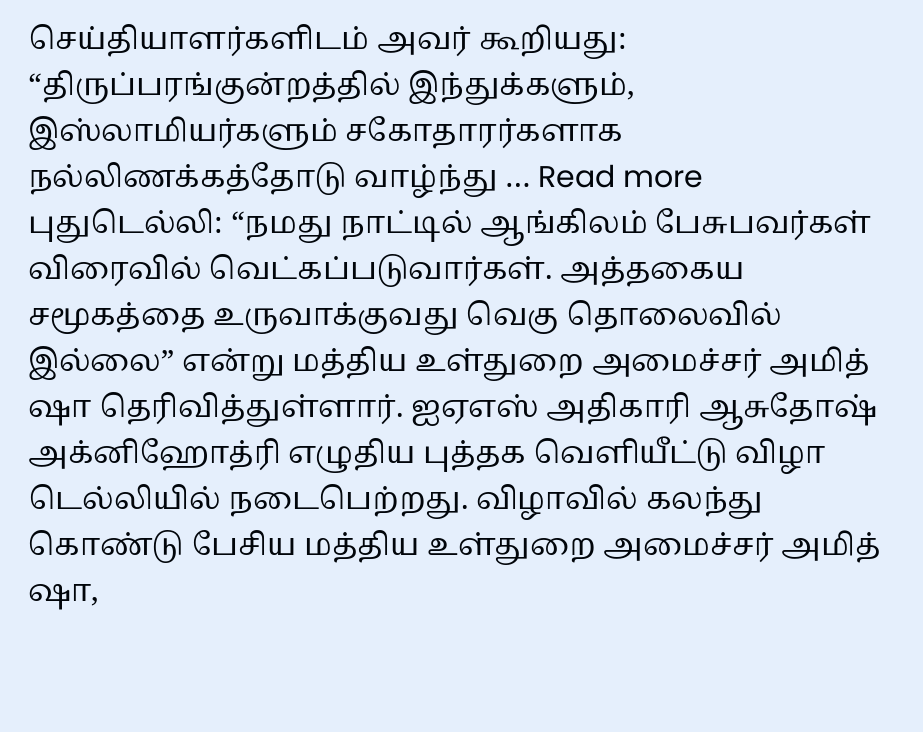செய்தியாளர்களிடம் அவர் கூறியது: “திருப்பரங்குன்றத்தில் இந்துக்களும், இஸ்லாமியர்களும் சகோதாரர்களாக நல்லிணக்கத்தோடு வாழ்ந்து … Read more
புதுடெல்லி: “நமது நாட்டில் ஆங்கிலம் பேசுபவர்கள் விரைவில் வெட்கப்படுவார்கள். அத்தகைய சமூகத்தை உருவாக்குவது வெகு தொலைவில் இல்லை” என்று மத்திய உள்துறை அமைச்சர் அமித் ஷா தெரிவித்துள்ளார். ஐஏஎஸ் அதிகாரி ஆசுதோஷ் அக்னிஹோத்ரி எழுதிய புத்தக வெளியீட்டு விழா டெல்லியில் நடைபெற்றது. விழாவில் கலந்து கொண்டு பேசிய மத்திய உள்துறை அமைச்சர் அமித் ஷா,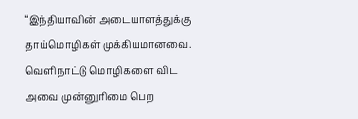“இந்தியாவின் அடையாளத்துக்கு தாய்மொழிகள் முக்கியமானவை. வெளிநாட்டு மொழிகளை விட அவை முன்னுரிமை பெற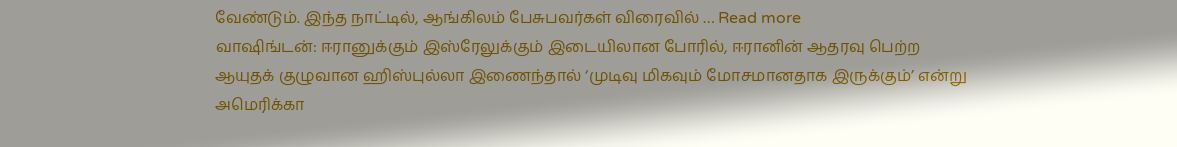வேண்டும். இந்த நாட்டில், ஆங்கிலம் பேசுபவர்கள் விரைவில் … Read more
வாஷிங்டன்: ஈரானுக்கும் இஸ்ரேலுக்கும் இடையிலான போரில், ஈரானின் ஆதரவு பெற்ற ஆயுதக் குழுவான ஹிஸ்புல்லா இணைந்தால் ‘முடிவு மிகவும் மோசமானதாக இருக்கும்’ என்று அமெரிக்கா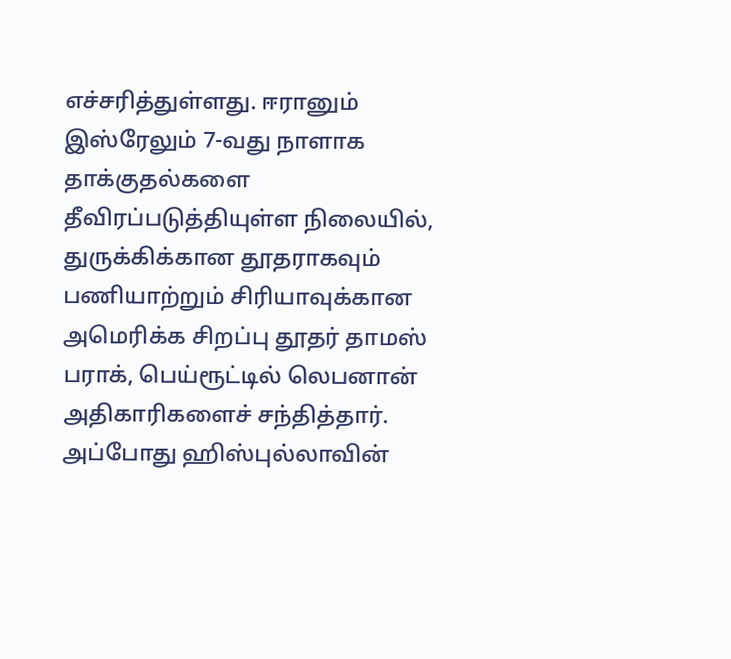எச்சரித்துள்ளது. ஈரானும் இஸ்ரேலும் 7-வது நாளாக தாக்குதல்களை தீவிரப்படுத்தியுள்ள நிலையில், துருக்கிக்கான தூதராகவும் பணியாற்றும் சிரியாவுக்கான அமெரிக்க சிறப்பு தூதர் தாமஸ் பராக், பெய்ரூட்டில் லெபனான் அதிகாரிகளைச் சந்தித்தார். அப்போது ஹிஸ்புல்லாவின்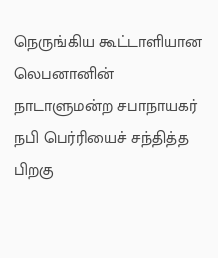நெருங்கிய கூட்டாளியான லெபனானின் நாடாளுமன்ற சபாநாயகர் நபி பெர்ரியைச் சந்தித்த பிறகு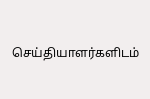செய்தியாளர்களிடம்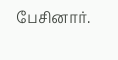பேசினார்.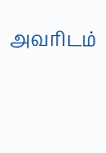அவரிடம்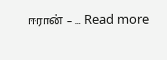ஈரான் – … Read more